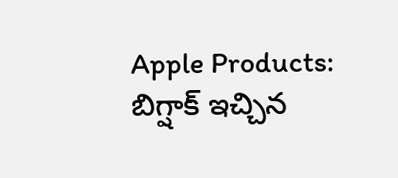Apple Products: బిగ్షాక్ ఇచ్చిన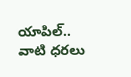యాపిల్.. వాటి ధరలు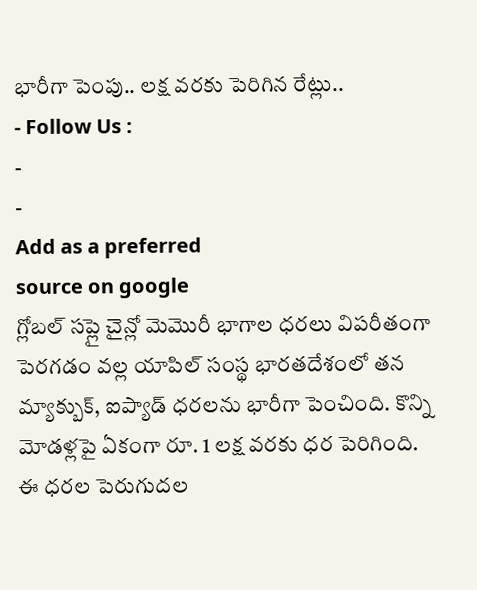భారీగా పెంపు.. లక్ష వరకు పెరిగిన రేట్లు..
- Follow Us :
-
-
Add as a preferred
source on google
గ్లోబల్ సప్లై చైన్లో మెమొరీ భాగాల ధరలు విపరీతంగా పెరగడం వల్ల యాపిల్ సంస్థ భారతదేశంలో తన మ్యాక్బుక్, ఐప్యాడ్ ధరలను భారీగా పెంచింది. కొన్ని మోడళ్లపై ఏకంగా రూ. 1 లక్ష వరకు ధర పెరిగింది. ఈ ధరల పెరుగుదల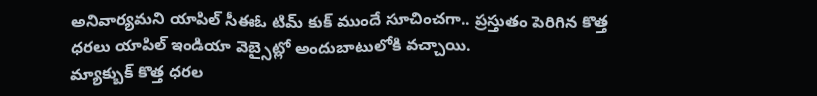అనివార్యమని యాపిల్ సీఈఓ టిమ్ కుక్ ముందే సూచించగా.. ప్రస్తుతం పెరిగిన కొత్త ధరలు యాపిల్ ఇండియా వెబ్సైట్లో అందుబాటులోకి వచ్చాయి.
మ్యాక్బుక్ కొత్త ధరల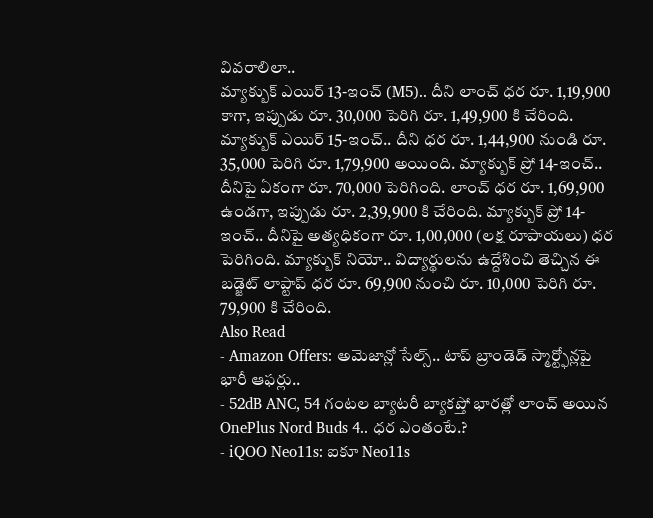వివరాలిలా..
మ్యాక్బుక్ ఎయిర్ 13-ఇంచ్ (M5).. దీని లాంచ్ ధర రూ. 1,19,900 కాగా, ఇప్పుడు రూ. 30,000 పెరిగి రూ. 1,49,900 కి చేరింది. మ్యాక్బుక్ ఎయిర్ 15-ఇంచ్.. దీని ధర రూ. 1,44,900 నుండి రూ. 35,000 పెరిగి రూ. 1,79,900 అయింది. మ్యాక్బుక్ ప్రో 14-ఇంచ్.. దీనిపై ఏకంగా రూ. 70,000 పెరిగింది. లాంచ్ ధర రూ. 1,69,900 ఉండగా, ఇప్పుడు రూ. 2,39,900 కి చేరింది. మ్యాక్బుక్ ప్రో 14-ఇంచ్.. దీనిపై అత్యధికంగా రూ. 1,00,000 (లక్ష రూపాయలు) ధర పెరిగింది. మ్యాక్బుక్ నియో.. విద్యార్థులను ఉద్దేశించి తెచ్చిన ఈ బడ్జెట్ లాప్టాప్ ధర రూ. 69,900 నుంచి రూ. 10,000 పెరిగి రూ. 79,900 కి చేరింది.
Also Read
- Amazon Offers: అమెజాన్లో సేల్స్.. టాప్ బ్రాండెడ్ స్మార్ట్ఫోన్లపై భారీ ఆఫర్లు..
- 52dB ANC, 54 గంటల బ్యాటరీ బ్యాకప్తో భారత్లో లాంచ్ అయిన OnePlus Nord Buds 4.. ధర ఎంతంటే.?
- iQOO Neo11s: ఐకూ Neo11s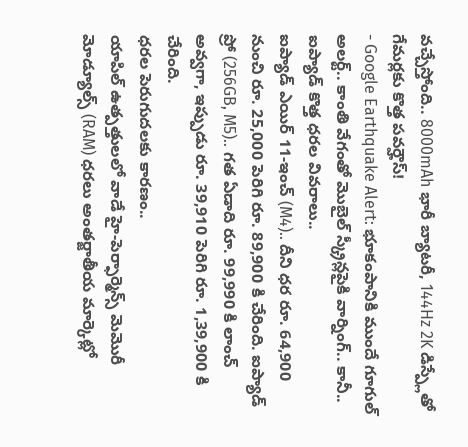వచ్చేస్తోంది.. 8000mAh భారీ బ్యాటరీ, 144Hz 2K డిస్ప్లేతో గేమర్లకు కొత్త పవర్హౌస్!
- Google Earthquake Alert: భూకంపానికి ముందే గూగుల్ అలర్ట్.. కాంతి వేగంతో మొబైల్ స్క్రీన్లపైకి వార్నింగ్.. కానీ..
ఐప్యాడ్ కొత్త ధరల వివరాలు..
ఐప్యాడ్ ఎయిర్ 11-ఇంచ్ (M4).. దీని ధర రూ. 64,900 నుంచి రూ. 25,000 పెరిగి రూ. 89,900 కి చేరింది. ఐప్యాడ్ ప్రో (256GB, M5).. గత ఏడాది రూ. 99,990 కి లాంచ్ అవ్వగా, ఇప్పుడు రూ. 39,910 పెరిగి రూ. 1,39,900 కి చేరింది.
ధరల పెరుగుదలకు కారణం..
యాపిల్ ఉత్పత్తులలో వాడే హై-పెర్ఫార్మెన్స్ మెమొరీ మోడ్యూల్స్ (RAM) ధరలు అంతర్జాతీయ మార్కెట్లో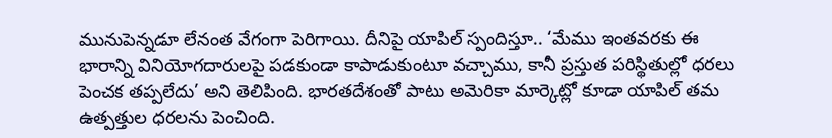మునుపెన్నడూ లేనంత వేగంగా పెరిగాయి. దీనిపై యాపిల్ స్పందిస్తూ.. ‘మేము ఇంతవరకు ఈ భారాన్ని వినియోగదారులపై పడకుండా కాపాడుకుంటూ వచ్చాము, కానీ ప్రస్తుత పరిస్థితుల్లో ధరలు పెంచక తప్పలేదు’ అని తెలిపింది. భారతదేశంతో పాటు అమెరికా మార్కెట్లో కూడా యాపిల్ తమ ఉత్పత్తుల ధరలను పెంచింది.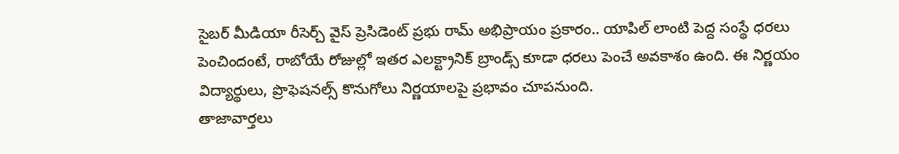సైబర్ మీడియా రీసెర్చ్ వైస్ ప్రెసిడెంట్ ప్రభు రామ్ అభిప్రాయం ప్రకారం.. యాపిల్ లాంటి పెద్ద సంస్థే ధరలు పెంచిందంటే, రాబోయే రోజుల్లో ఇతర ఎలక్ట్రానిక్ బ్రాండ్స్ కూడా ధరలు పెంచే అవకాశం ఉంది. ఈ నిర్ణయం విద్యార్థులు, ప్రొఫెషనల్స్ కొనుగోలు నిర్ణయాలపై ప్రభావం చూపనుంది.
తాజావార్తలు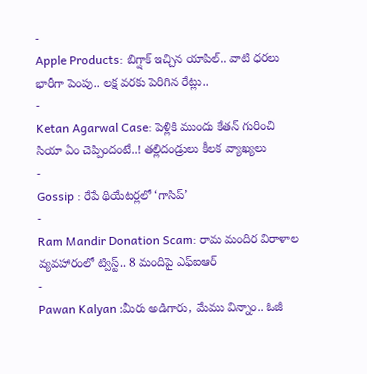-
Apple Products: బిగ్షాక్ ఇచ్చిన యాపిల్.. వాటి ధరలు భారీగా పెంపు.. లక్ష వరకు పెరిగిన రేట్లు..
-
Ketan Agarwal Case: పెళ్లికి ముందు కేతన్ గురించి సియా ఏం చెప్పిందంటే..! తల్లిదండ్రులు కీలక వ్యాఖ్యలు
-
Gossip : రేపే థియేటర్లలో ‘గాసిప్’
-
Ram Mandir Donation Scam: రామ మందిర విరాళాల వ్యవహారంలో ట్విస్ట్.. 8 మందిపై ఎఫ్ఐఆర్
-
Pawan Kalyan :మీరు అడిగారు, మేము విన్నాం.. ఓజీ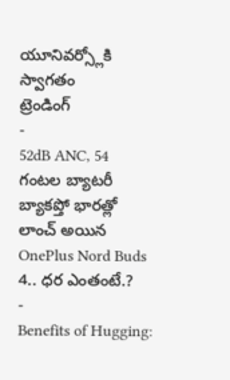యూనివర్స్లోకి స్వాగతం
ట్రెండింగ్
-
52dB ANC, 54 గంటల బ్యాటరీ బ్యాకప్తో భారత్లో లాంచ్ అయిన OnePlus Nord Buds 4.. ధర ఎంతంటే.?
-
Benefits of Hugging: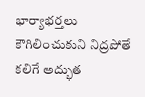భార్యాభర్తలు కౌగిలించుకుని నిద్రపోతే కలిగే అద్భుత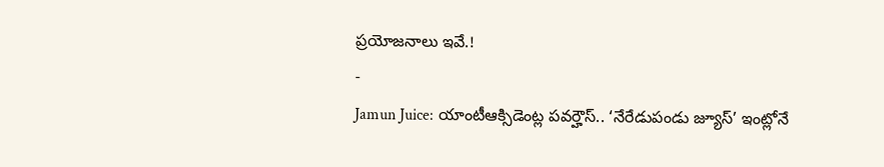ప్రయోజనాలు ఇవే.!
-
Jamun Juice: యాంటీఆక్సిడెంట్ల పవర్హౌస్.. ‘నేరేడుపండు జ్యూస్’ ఇంట్లోనే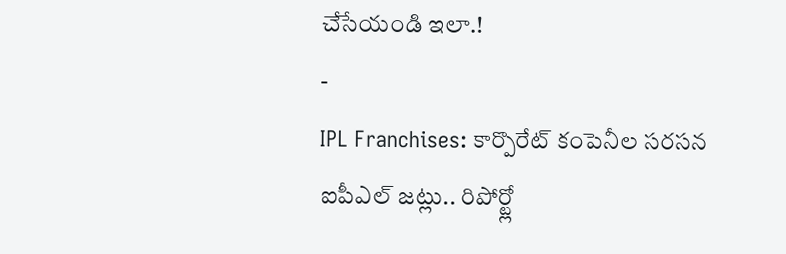చేసేయండి ఇలా.!
-
IPL Franchises: కార్పొరేట్ కంపెనీల సరసన ఐపీఎల్ జట్లు.. రిపోర్ట్లో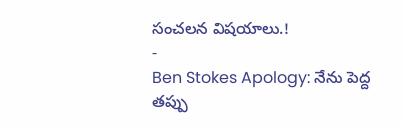సంచలన విషయాలు.!
-
Ben Stokes Apology: నేను పెద్ద తప్పు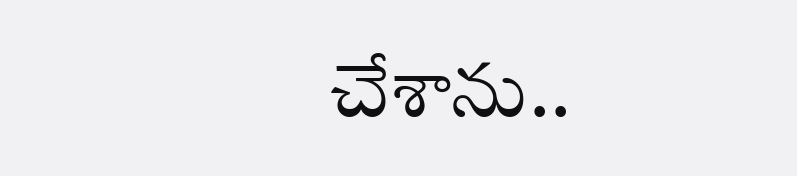చేశాను..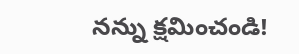నన్ను క్షమించండి!